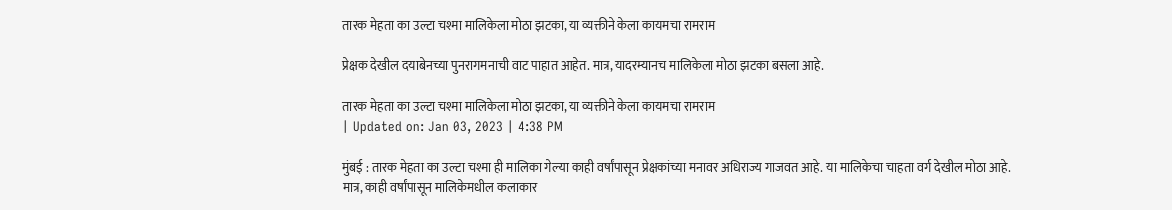तारक मेहता का उल्टा चश्मा मालिकेला मोठा झटका, या व्यक्तीने केला कायमचा रामराम

प्रेक्षक देखील दयाबेनच्या पुनरागमनाची वाट पाहात आहेत. मात्र, यादरम्यानच मालिकेला मोठा झटका बसला आहे.

तारक मेहता का उल्टा चश्मा मालिकेला मोठा झटका, या व्यक्तीने केला कायमचा रामराम
| Updated on: Jan 03, 2023 | 4:38 PM

मुंबई : तारक मेहता का उल्टा चश्मा ही मालिका गेल्या काही वर्षांपासून प्रेक्षकांच्या मनावर अधिराज्य गाजवत आहे. या मालिकेचा चाहता वर्ग देखील मोठा आहे. मात्र, काही वर्षांपासून मालिकेमधील कलाकार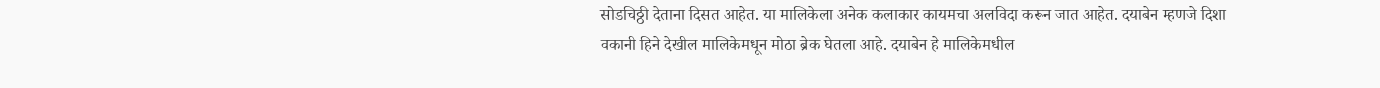सोडचिठ्ठी देताना दिसत आहेत. या मालिकेला अनेक कलाकार कायमचा अलविदा करून जात आहेत. दयाबेन म्हणजे दिशा वकानी हिने देखील मालिकेमधून मोठा ब्रेक घेतला आहे. दयाबेन हे मालिकेमधील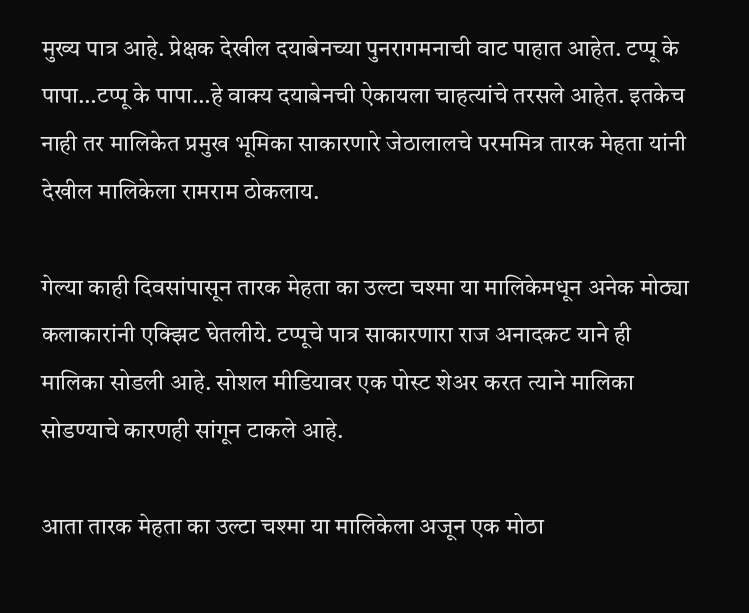मुख्य पात्र आहे. प्रेक्षक देखील दयाबेनच्या पुनरागमनाची वाट पाहात आहेत. टप्पू के पापा…टप्पू के पापा…हे वाक्य दयाबेनची ऐकायला चाहत्यांचे तरसले आहेत. इतकेच नाही तर मालिकेत प्रमुख भूमिका साकारणारे जेठालालचे परममित्र तारक मेहता यांनी देखील मालिकेला रामराम ठोकलाय.

गेल्या काही दिवसांपासून तारक मेहता का उल्टा चश्मा या मालिकेमधून अनेक मोठ्या कलाकारांनी एक्झिट घेतलीये. टप्पूचे पात्र साकारणारा राज अनादकट याने ही मालिका सोडली आहे. सोशल मीडियावर एक पोस्ट शेअर करत त्याने मालिका सोडण्याचे कारणही सांगून टाकले आहे.

आता तारक मेहता का उल्टा चश्मा या मालिकेला अजून एक मोठा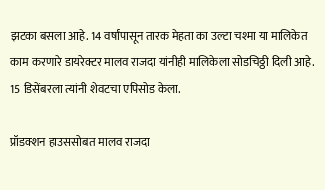झटका बसला आहे. 14 वर्षांपासून तारक मेहता का उल्टा चश्मा या मालिकेत काम करणारे डायरेक्टर मालव राजदा यांनीही मालिकेला सोडचिठ्ठी दिली आहे. 15 डिसेंबरला त्यांनी शेवटचा एपिसोड केला.

प्रॉडक्शन हाउससोबत मालव राजदा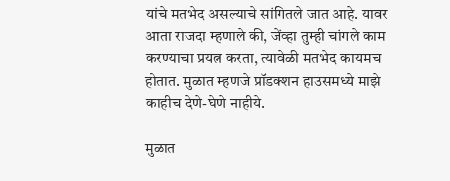यांचे मतभेद असल्याचे सांगितले जात आहे. यावर आता राजदा म्हणाले की, जेंव्हा तुम्ही चांगले काम करण्याचा प्रयत्न करता, त्यावेळी मतभेद कायमच होतात. मुळात म्हणजे प्रॉडक्शन हाउसमध्ये माझे काहीच देणे-घेणे नाहीये.

मुळात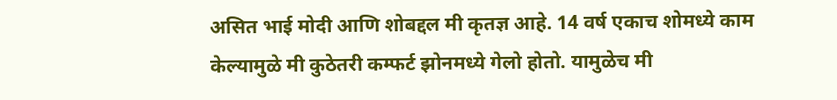असित भाई मोदी आणि शोबद्दल मी कृतज्ञ आहे. 14 वर्ष एकाच शोमध्ये काम केल्यामुळे मी कुठेतरी कम्फर्ट झोनमध्ये गेलो होतो. यामुळेच मी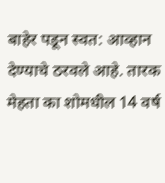बाहेर पडून स्वत: आव्हान देण्याचे ठरवले आहे. तारक मेहता का शोमधील 14 वर्ष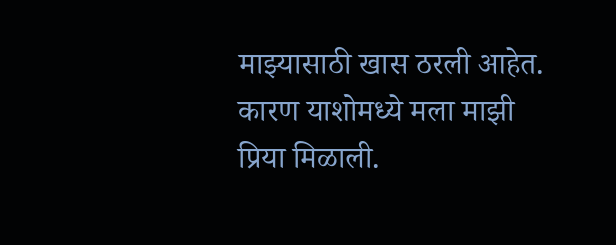माझ्यासाठी खास ठरली आहेत. कारण याशोमध्ये मला माझी प्रिया मिळाली.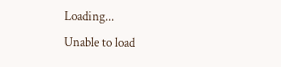Loading...
Unable to load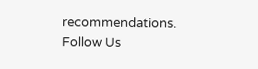recommendations.
Follow Us